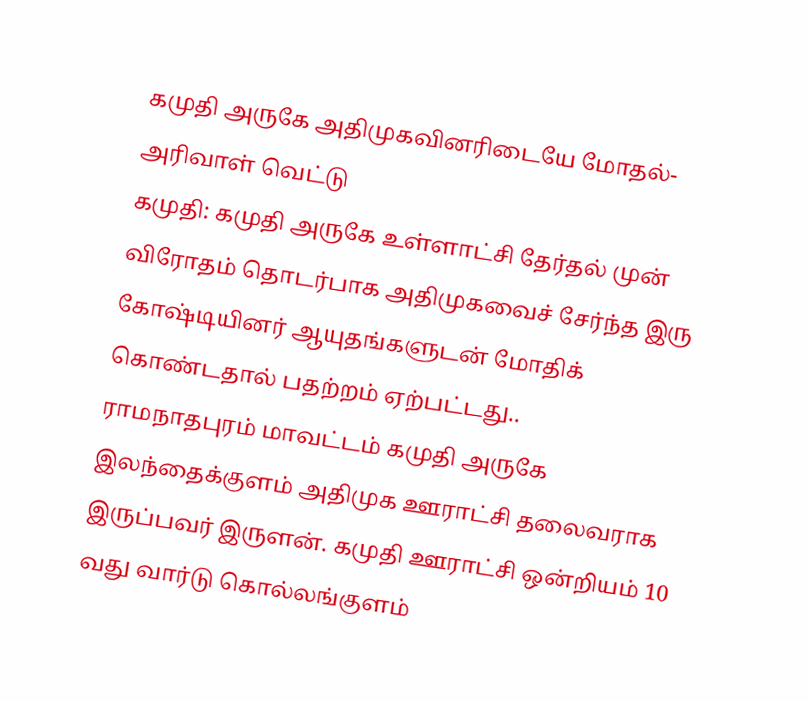கமுதி அருகே அதிமுகவினரிடையே மோதல்- அரிவாள் வெட்டு
கமுதி: கமுதி அருகே உள்ளாட்சி தேர்தல் முன் விரோதம் தொடர்பாக அதிமுகவைச் சேர்ந்த இரு கோஷ்டியினர் ஆயுதங்களுடன் மோதிக் கொண்டதால் பதற்றம் ஏற்பட்டது..
ராமநாதபுரம் மாவட்டம் கமுதி அருகே இலந்தைக்குளம் அதிமுக ஊராட்சி தலைவராக இருப்பவர் இருளன். கமுதி ஊராட்சி ஒன்றியம் 10 வது வார்டு கொல்லங்குளம்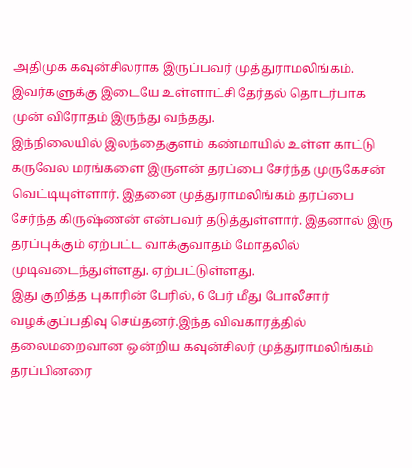அதிமுக கவுன்சிலராக இருப்பவர் முத்துராமலிங்கம். இவர்களுக்கு இடையே உள்ளாட்சி தேர்தல் தொடர்பாக முன் விரோதம் இருந்து வந்தது.
இந்நிலையில் இலந்தைகுளம் கண்மாயில் உள்ள காட்டு கருவேல மரங்களை இருளன் தரப்பை சேர்ந்த முருகேசன் வெட்டியுள்ளார். இதனை முத்துராமலிங்கம் தரப்பை சேர்ந்த கிருஷ்ணன் என்பவர் தடுத்துள்ளார். இதனால் இரு தரப்புக்கும் ஏற்பட்ட வாக்குவாதம் மோதலில் முடிவடைந்துள்ளது. ஏற்பட்டுள்ளது.
இது குறித்த புகாரின் பேரில், 6 பேர் மீது போலீசார் வழக்குப்பதிவு செய்தனர்.இந்த விவகாரத்தில் தலைமறைவான ஒன்றிய கவுன்சிலர் முத்துராமலிங்கம் தரப்பினரை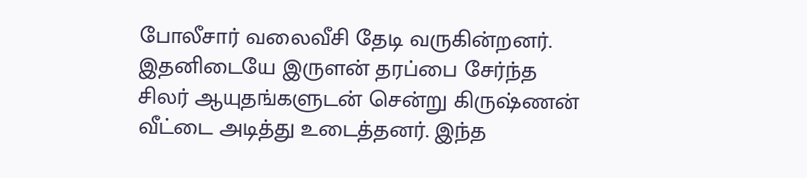போலீசார் வலைவீசி தேடி வருகின்றனர்.
இதனிடையே இருளன் தரப்பை சேர்ந்த சிலர் ஆயுதங்களுடன் சென்று கிருஷ்ணன் வீட்டை அடித்து உடைத்தனர். இந்த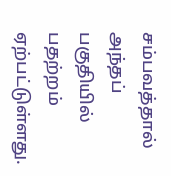சம்பவத்தால் அந்தப் பகுதியில் பதற்றம் ஏற்பட்டுள்ளது.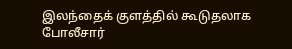இலந்தைக் குளத்தில் கூடுதலாக போலீசார்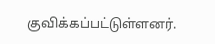குவிக்கப்பட்டுள்ளனர்.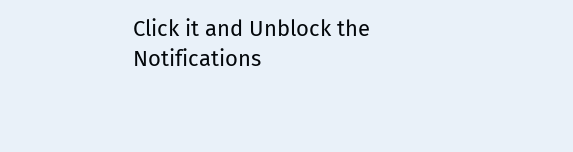Click it and Unblock the Notifications